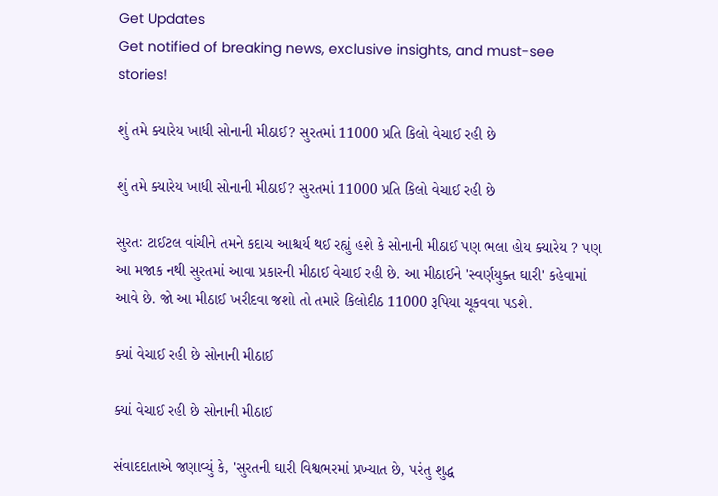Get Updates
Get notified of breaking news, exclusive insights, and must-see stories!

શું તમે ક્યારેય ખાધી સોનાની મીઠાઈ? સુરતમાં 11000 પ્રતિ કિલો વેચાઈ રહી છે

શું તમે ક્યારેય ખાધી સોનાની મીઠાઈ? સુરતમાં 11000 પ્રતિ કિલો વેચાઈ રહી છે

સુરતઃ ટાઈટલ વાંચીને તમને કદાચ આશ્ચર્ય થઈ રહ્યું હશે કે સોનાની મીઠાઈ પણ ભલા હોય ક્યારેય ? પણ આ મજાક નથી સુરતમાં આવા પ્રકારની મીઠાઈ વેચાઈ રહી છે. આ મીઠાઈને 'સ્વર્ણયુક્ત ઘારી' કહેવામાં આવે છે. જો આ મીઠાઈ ખરીદવા જશો તો તમારે કિલોદીઠ 11000 રૂપિયા ચૂકવવા પડશે.

ક્યાં વેચાઈ રહી છે સોનાની મીઠાઈ

ક્યાં વેચાઈ રહી છે સોનાની મીઠાઈ

સંવાદદાતાએ જણાવ્યું કે, 'સુરતની ઘારી વિશ્વભરમાં પ્રખ્યાત છે, પરંતુ શુદ્ધ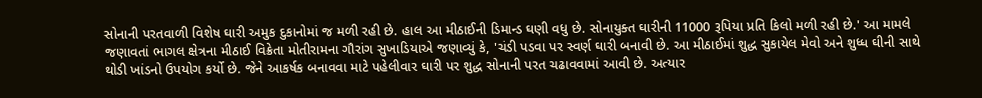સોનાની પરતવાળી વિશેષ ઘારી અમુક દુકાનોમાં જ મળી રહી છે. હાલ આ મીઠાઈની ડિમાન્ડ ઘણી વધુ છે. સોનાયુક્ત ઘારીની 11000 રૂપિયા પ્રતિ કિલો મળી રહી છે.' આ મામલે જણાવતાં ભાગલ ક્ષેત્રના મીઠાઈ વિક્રેતા મોતીરામના ગૌરાંગ સુખાડિયાએ જણાવ્યું કે, 'ચંડી પડવા પર સ્વર્ણ ઘારી બનાવી છે. આ મીઠાઈમાં શુદ્ધ સુકાયેલ મેવો અને શુધ્ધ ઘીની સાથે થોડી ખાંડનો ઉપયોગ કર્યો છે. જેને આકર્ષક બનાવવા માટે પહેલીવાર ઘારી પર શુદ્ધ સોનાની પરત ચઢાવવામાં આવી છે. અત્યાર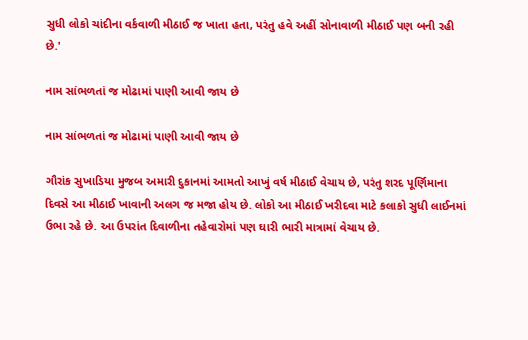સુધી લોકો ચાંદીના વર્કવાળી મીઠાઈ જ ખાતા હતા, પરંતુ હવે અહીં સોનાવાળી મીઠાઈ પણ બની રહી છે.'

નામ સાંભળતાં જ મોઢામાં પાણી આવી જાય છે

નામ સાંભળતાં જ મોઢામાં પાણી આવી જાય છે

ગૌરાંક સુખાડિયા મુજબ અમારી દુકાનમાં આમતો આખું વર્ષ મીઠાઈ વેચાય છે, પરંતુ શરદ પૂર્ણિમાના દિવસે આ મીઠાઈ ખાવાની અલગ જ મજા હોય છે. લોકો આ મીઠાઈ ખરીદવા માટે કલાકો સુધી લાઈનમાં ઉભા રહે છે. આ ઉપરાંત દિવાળીના તહેવારોમાં પણ ઘારી ભારી માત્રામાં વેચાય છે.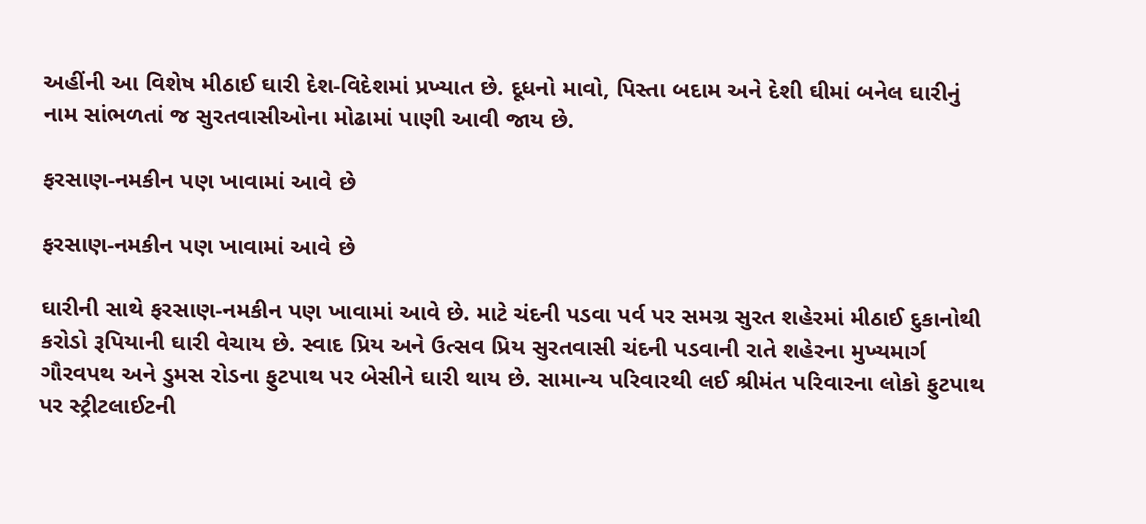અહીંની આ વિશેષ મીઠાઈ ઘારી દેશ-વિદેશમાં પ્રખ્યાત છે. દૂધનો માવો, પિસ્તા બદામ અને દેશી ઘીમાં બનેલ ઘારીનું નામ સાંભળતાં જ સુરતવાસીઓના મોઢામાં પાણી આવી જાય છે.

ફરસાણ-નમકીન પણ ખાવામાં આવે છે

ફરસાણ-નમકીન પણ ખાવામાં આવે છે

ઘારીની સાથે ફરસાણ-નમકીન પણ ખાવામાં આવે છે. માટે ચંદની પડવા પર્વ પર સમગ્ર સુરત શહેરમાં મીઠાઈ દુકાનોથી કરોડો રૂપિયાની ઘારી વેચાય છે. સ્વાદ પ્રિય અને ઉત્સવ પ્રિય સુરતવાસી ચંદની પડવાની રાતે શહેરના મુખ્યમાર્ગ ગૌરવપથ અને ડુમસ રોડના ફુટપાથ પર બેસીને ઘારી થાય છે. સામાન્ય પરિવારથી લઈ શ્રીમંત પરિવારના લોકો ફુટપાથ પર સ્ટ્રીટલાઈટની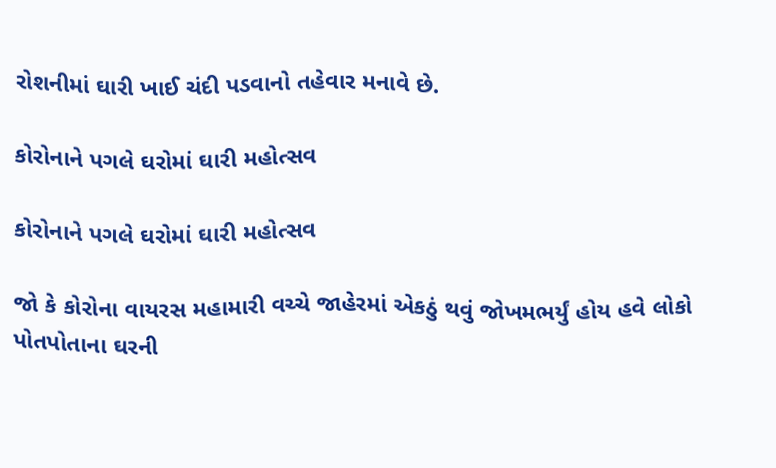રોશનીમાં ઘારી ખાઈ ચંદી પડવાનો તહેવાર મનાવે છે.

કોરોનાને પગલે ઘરોમાં ઘારી મહોત્સવ

કોરોનાને પગલે ઘરોમાં ઘારી મહોત્સવ

જો કે કોરોના વાયરસ મહામારી વચ્ચે જાહેરમાં એકઠું થવું જોખમભર્યું હોય હવે લોકો પોતપોતાના ઘરની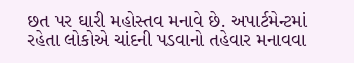છત પર ઘારી મહોસ્તવ મનાવે છે. અપાર્ટમેન્ટમાં રહેતા લોકોએ ચાંદની પડવાનો તહેવાર મનાવવા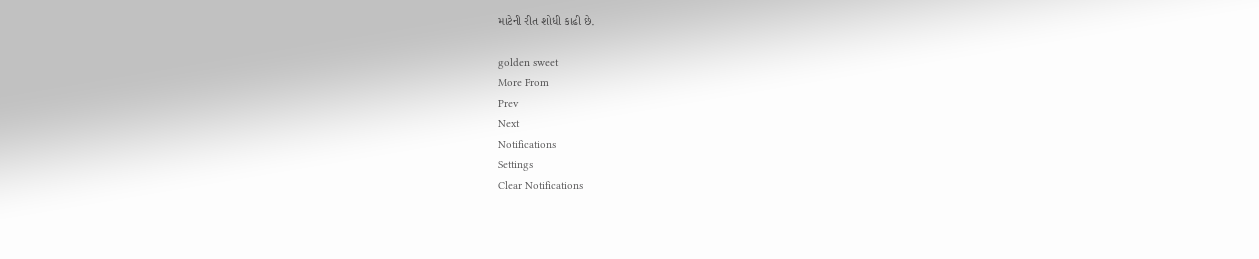માટેની રીત શોધી કાઢી છે.

golden sweet
More From
Prev
Next
Notifications
Settings
Clear Notifications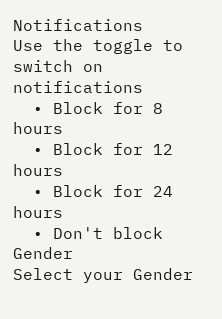Notifications
Use the toggle to switch on notifications
  • Block for 8 hours
  • Block for 12 hours
  • Block for 24 hours
  • Don't block
Gender
Select your Gender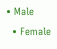• Male
  • Female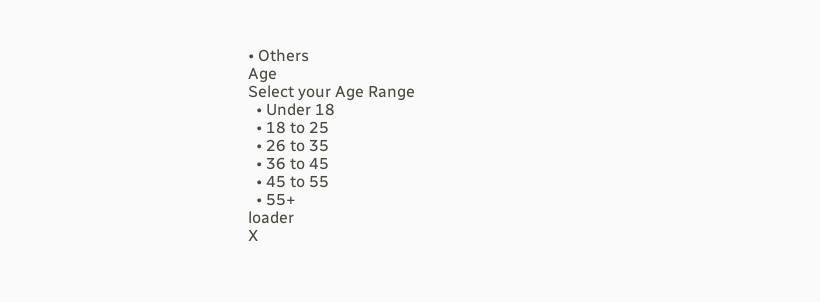• Others
Age
Select your Age Range
  • Under 18
  • 18 to 25
  • 26 to 35
  • 36 to 45
  • 45 to 55
  • 55+
loader
X